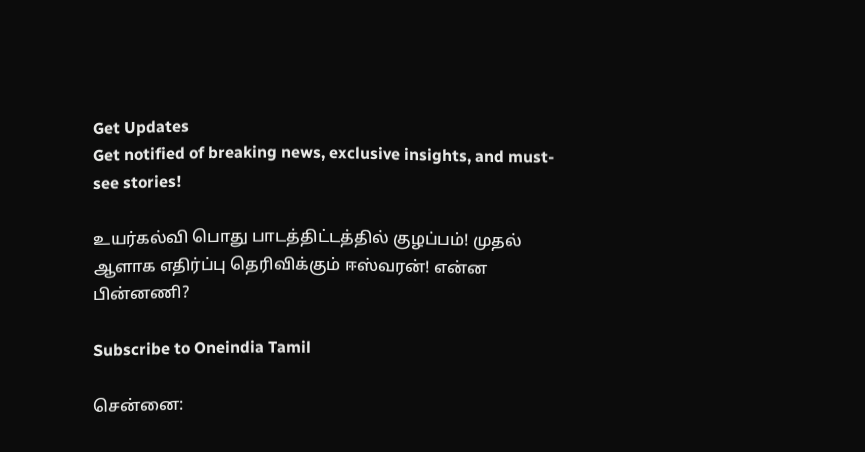Get Updates
Get notified of breaking news, exclusive insights, and must-see stories!

உயர்கல்வி பொது பாடத்திட்டத்தில் குழப்பம்! முதல் ஆளாக எதிர்ப்பு தெரிவிக்கும் ஈஸ்வரன்! என்ன பின்னணி?

Subscribe to Oneindia Tamil

சென்னை: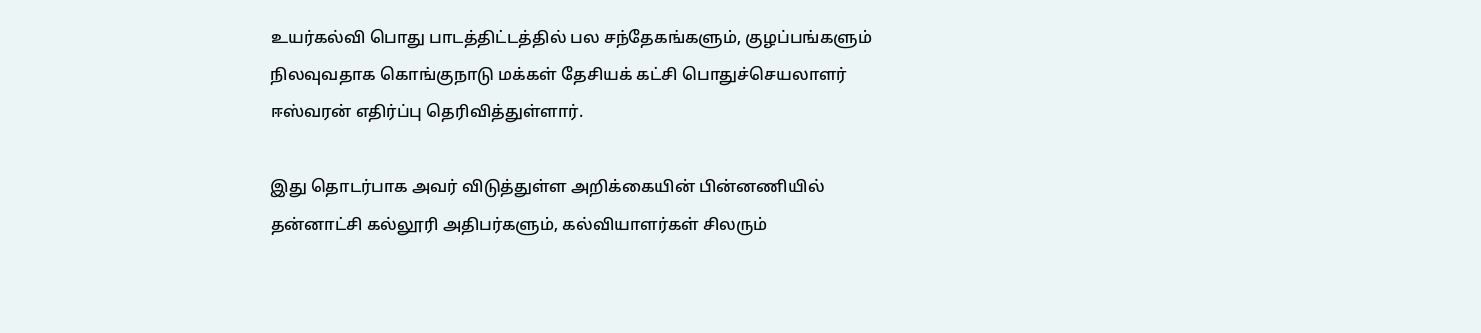உயர்கல்வி பொது பாடத்திட்டத்தில் பல சந்தேகங்களும், குழப்பங்களும் நிலவுவதாக கொங்குநாடு மக்கள் தேசியக் கட்சி பொதுச்செயலாளர் ஈஸ்வரன் எதிர்ப்பு தெரிவித்துள்ளார்.

இது தொடர்பாக அவர் விடுத்துள்ள அறிக்கையின் பின்னணியில் தன்னாட்சி கல்லூரி அதிபர்களும், கல்வியாளர்கள் சிலரும்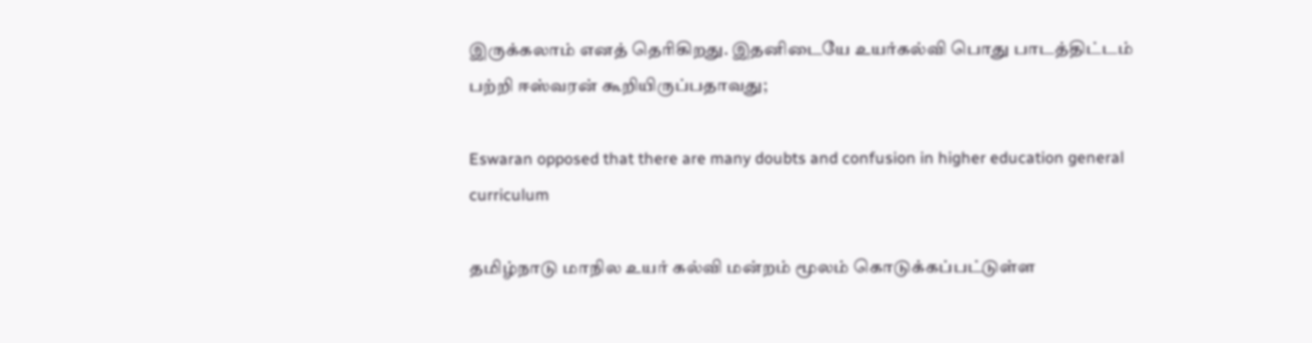இருக்கலாம் எனத் தெரிகிறது. இதனிடையே உயர்கல்வி பொது பாடத்திட்டம் பற்றி ஈஸ்வரன் கூறியிருப்பதாவது;

Eswaran opposed that there are many doubts and confusion in higher education general curriculum

தமிழ்நாடு மாநில உயர் கல்வி மன்றம் மூலம் கொடுக்கப்பட்டுள்ள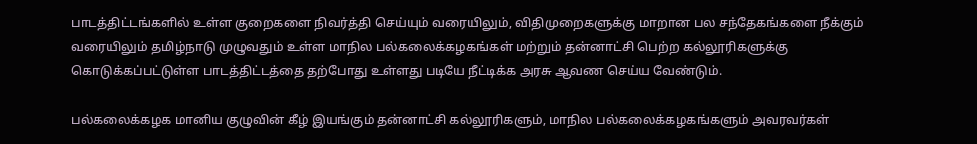பாடத்திட்டங்களில் உள்ள குறைகளை நிவர்த்தி செய்யும் வரையிலும், விதிமுறைகளுக்கு மாறான பல சந்தேகங்களை நீக்கும் வரையிலும் தமிழ்நாடு முழுவதும் உள்ள மாநில பல்கலைக்கழகங்கள் மற்றும் தன்னாட்சி பெற்ற கல்லூரிகளுக்கு கொடுக்கப்பட்டுள்ள பாடத்திட்டத்தை தற்போது உள்ளது படியே நீட்டிக்க அரசு ஆவண செய்ய வேண்டும்.

பல்கலைக்கழக மானிய குழுவின் கீழ் இயங்கும் தன்னாட்சி கல்லூரிகளும், மாநில பல்கலைக்கழகங்களும் அவரவர்கள்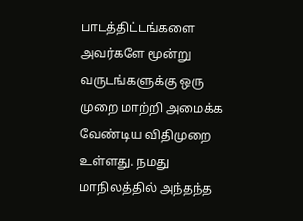பாடத்திட்டங்களை அவர்களே மூன்று வருடங்களுக்கு ஒரு முறை மாற்றி அமைக்க வேண்டிய விதிமுறை உள்ளது. நமது மாநிலத்தில் அந்தந்த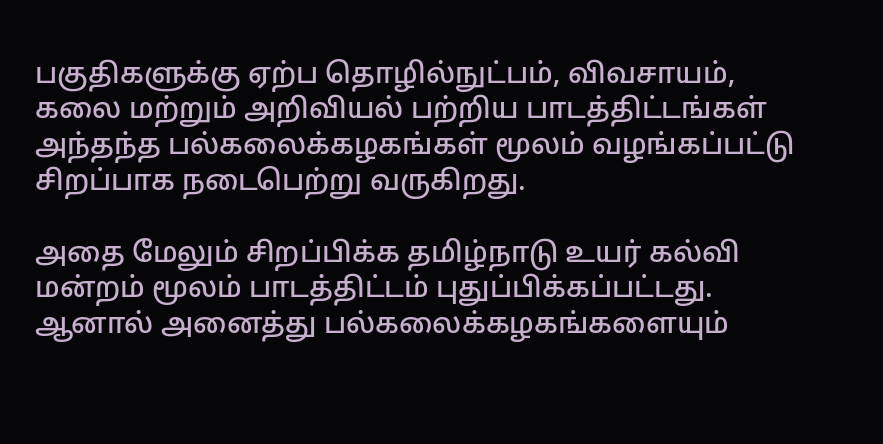பகுதிகளுக்கு ஏற்ப தொழில்நுட்பம், விவசாயம், கலை மற்றும் அறிவியல் பற்றிய பாடத்திட்டங்கள் அந்தந்த பல்கலைக்கழகங்கள் மூலம் வழங்கப்பட்டு சிறப்பாக நடைபெற்று வருகிறது.

அதை மேலும் சிறப்பிக்க தமிழ்நாடு உயர் கல்வி மன்றம் மூலம் பாடத்திட்டம் புதுப்பிக்கப்பட்டது. ஆனால் அனைத்து பல்கலைக்கழகங்களையும்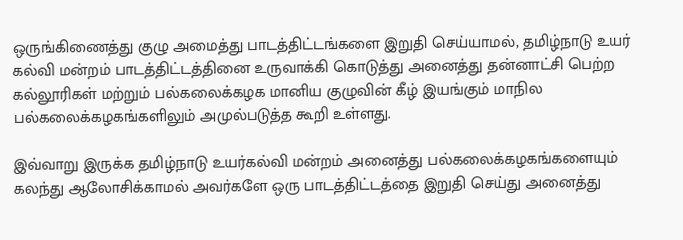ஒருங்கிணைத்து குழு அமைத்து பாடத்திட்டங்களை இறுதி செய்யாமல், தமிழ்நாடு உயர் கல்வி மன்றம் பாடத்திட்டத்தினை உருவாக்கி கொடுத்து அனைத்து தன்னாட்சி பெற்ற கல்லூரிகள் மற்றும் பல்கலைக்கழக மானிய குழுவின் கீழ் இயங்கும் மாநில பல்கலைக்கழகங்களிலும் அமுல்படுத்த கூறி உள்ளது.

இவ்வாறு இருக்க தமிழ்நாடு உயர்கல்வி மன்றம் அனைத்து பல்கலைக்கழகங்களையும் கலந்து ஆலோசிக்காமல் அவர்களே ஒரு பாடத்திட்டத்தை இறுதி செய்து அனைத்து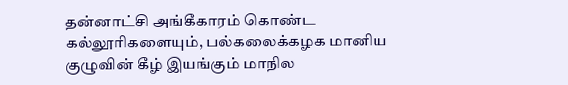தன்னாட்சி அங்கீகாரம் கொண்ட கல்லூரிகளையும், பல்கலைக்கழக மானிய குழுவின் கீழ் இயங்கும் மாநில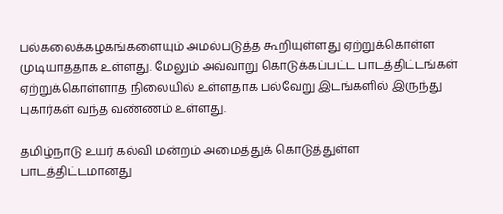பல்கலைக்கழகங்களையும் அமல்படுத்த கூறியுள்ளது ஏற்றுக்கொள்ள முடியாததாக உள்ளது. மேலும் அவ்வாறு கொடுக்கப்பட்ட பாடத்திட்டங்கள் ஏற்றுக்கொள்ளாத நிலையில் உள்ளதாக பல்வேறு இடங்களில் இருந்து புகார்கள் வந்த வண்ணம் உள்ளது.

தமிழ்நாடு உயர் கல்வி மன்றம் அமைத்துக் கொடுத்துள்ள பாடத்திட்டமானது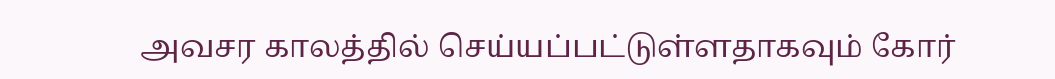அவசர காலத்தில் செய்யப்பட்டுள்ளதாகவும் கோர்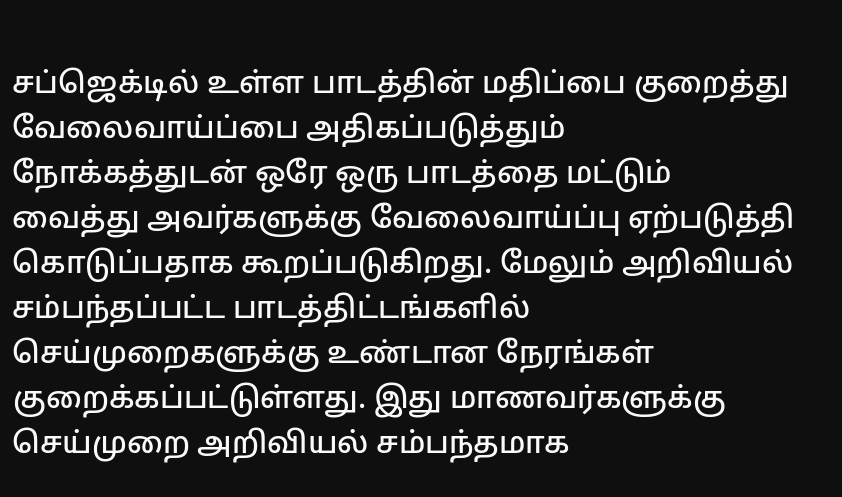சப்ஜெக்டில் உள்ள பாடத்தின் மதிப்பை குறைத்து வேலைவாய்ப்பை அதிகப்படுத்தும் நோக்கத்துடன் ஒரே ஒரு பாடத்தை மட்டும் வைத்து அவர்களுக்கு வேலைவாய்ப்பு ஏற்படுத்தி கொடுப்பதாக கூறப்படுகிறது. மேலும் அறிவியல் சம்பந்தப்பட்ட பாடத்திட்டங்களில் செய்முறைகளுக்கு உண்டான நேரங்கள் குறைக்கப்பட்டுள்ளது. இது மாணவர்களுக்கு செய்முறை அறிவியல் சம்பந்தமாக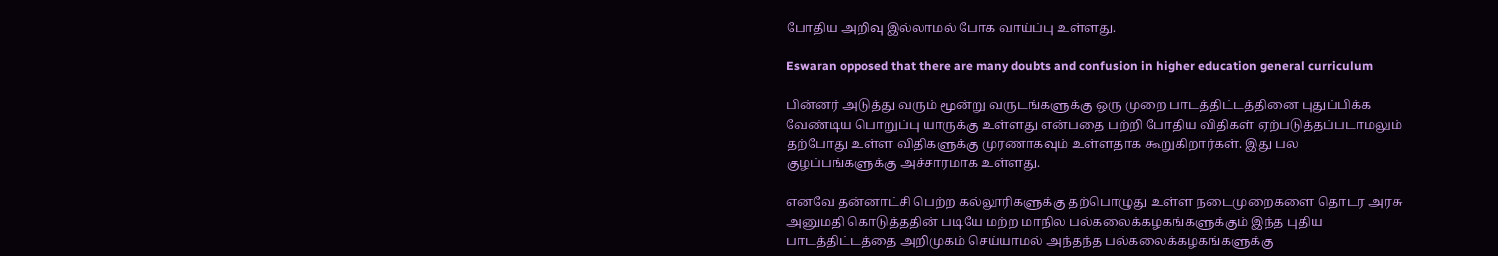போதிய அறிவு இல்லாமல் போக வாய்ப்பு உள்ளது.

Eswaran opposed that there are many doubts and confusion in higher education general curriculum

பின்னர் அடுத்து வரும் மூன்று வருடங்களுக்கு ஒரு முறை பாடத்திட்டத்தினை புதுப்பிக்க வேண்டிய பொறுப்பு யாருக்கு உள்ளது என்பதை பற்றி போதிய விதிகள் ஏற்படுத்தப்படாமலும் தற்போது உள்ள விதிகளுக்கு முரணாகவும் உள்ளதாக கூறுகிறார்கள். இது பல குழப்பங்களுக்கு அச்சாரமாக உள்ளது.

எனவே தன்னாட்சி பெற்ற கல்லூரிகளுக்கு தற்பொழுது உள்ள நடைமுறைகளை தொடர அரசு அனுமதி கொடுத்ததின் படியே மற்ற மாநில பல்கலைக்கழகங்களுக்கும் இந்த புதிய பாடத்திட்டத்தை அறிமுகம் செய்யாமல் அந்தந்த பல்கலைக்கழகங்களுக்கு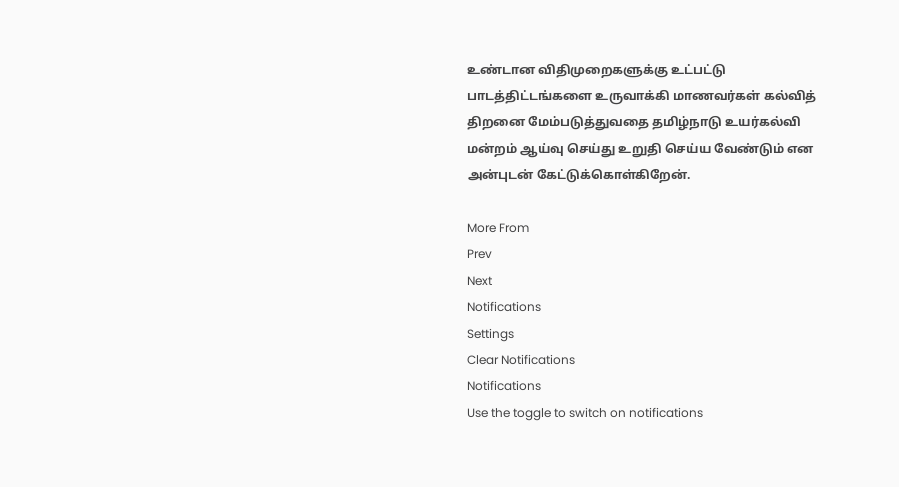உண்டான விதிமுறைகளுக்கு உட்பட்டு பாடத்திட்டங்களை உருவாக்கி மாணவர்கள் கல்வித் திறனை மேம்படுத்துவதை தமிழ்நாடு உயர்கல்வி மன்றம் ஆய்வு செய்து உறுதி செய்ய வேண்டும் என அன்புடன் கேட்டுக்கொள்கிறேன்.

More From
Prev
Next
Notifications
Settings
Clear Notifications
Notifications
Use the toggle to switch on notifications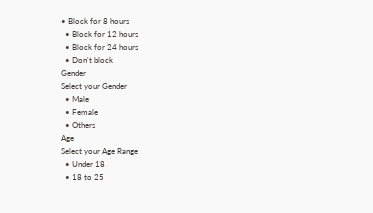• Block for 8 hours
  • Block for 12 hours
  • Block for 24 hours
  • Don't block
Gender
Select your Gender
  • Male
  • Female
  • Others
Age
Select your Age Range
  • Under 18
  • 18 to 25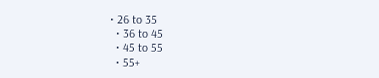• 26 to 35
  • 36 to 45
  • 45 to 55
  • 55+